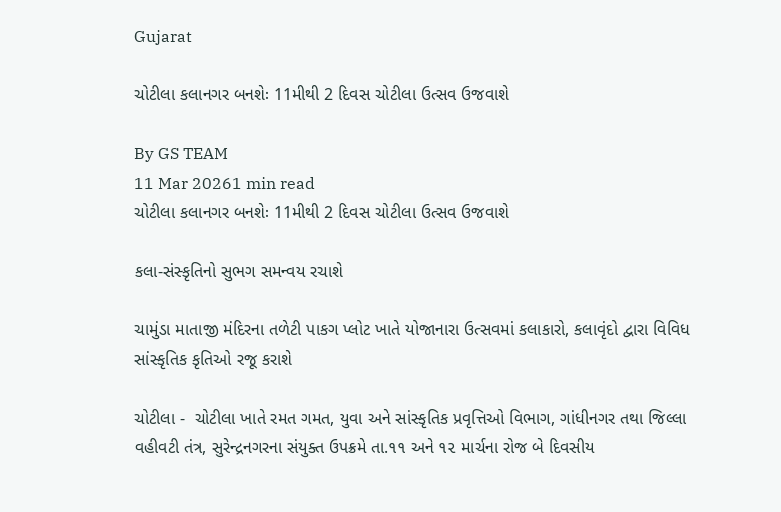Gujarat

ચોટીલા કલાનગર બનશેઃ 11મીથી 2 દિવસ ચોટીલા ઉત્સવ ઉજવાશે

By GS TEAM
11 Mar 20261 min read
ચોટીલા કલાનગર બનશેઃ 11મીથી 2 દિવસ ચોટીલા ઉત્સવ ઉજવાશે

કલા-સંસ્કૃતિનો સુભગ સમન્વય રચાશે

ચામુંડા માતાજી મંદિરના તળેટી પાકગ પ્લોટ ખાતે યોજાનારા ઉત્સવમાં કલાકારો, કલાવૃંદો દ્વારા વિવિધ સાંસ્કૃતિક કૃતિઓ રજૂ કરાશે

ચોટીલા -  ચોટીલા ખાતે રમત ગમત, યુવા અને સાંસ્કૃતિક પ્રવૃત્તિઓ વિભાગ, ગાંધીનગર તથા જિલ્લા વહીવટી તંત્ર, સુરેન્દ્રનગરના સંયુક્ત ઉપક્રમે તા.૧૧ અને ૧૨ માર્ચના રોજ બે દિવસીય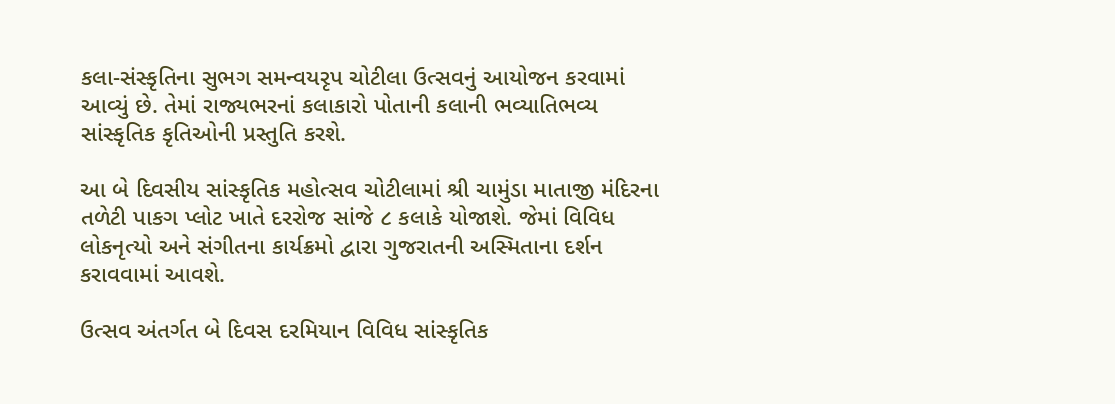કલા-સંસ્કૃતિના સુભગ સમન્વયરૃપ ચોટીલા ઉત્સવનું આયોજન કરવામાં આવ્યું છે. તેમાં રાજ્યભરનાં કલાકારો પોતાની કલાની ભવ્યાતિભવ્ય સાંસ્કૃતિક કૃતિઓની પ્રસ્તુતિ કરશે.

આ બે દિવસીય સાંસ્કૃતિક મહોત્સવ ચોટીલામાં શ્રી ચામુંડા માતાજી મંદિરના તળેટી પાકગ પ્લોટ ખાતે દરરોજ સાંજે ૮ કલાકે યોજાશે. જેમાં વિવિધ લોકનૃત્યો અને સંગીતના કાર્યક્રમો દ્વારા ગુજરાતની અસ્મિતાના દર્શન કરાવવામાં આવશે.

ઉત્સવ અંતર્ગત બે દિવસ દરમિયાન વિવિધ સાંસ્કૃતિક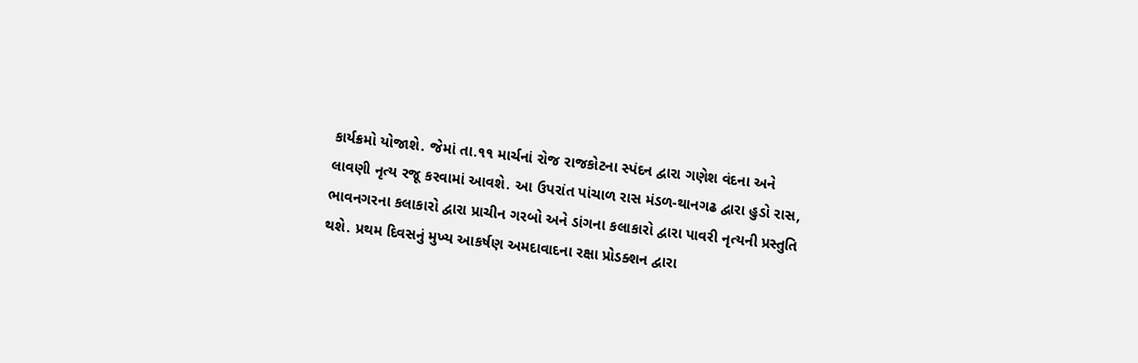કાર્યક્રમો યોજાશે. જેમાં તા.૧૧ માર્ચનાં રોજ રાજકોટના સ્પંદન દ્વારા ગણેશ વંદના અને લાવણી નૃત્ય રજૂ કરવામાં આવશે. આ ઉપરાંત પાંચાળ રાસ મંડળ-થાનગઢ દ્વારા હુડો રાસ, ભાવનગરના કલાકારો દ્વારા પ્રાચીન ગરબો અને ડાંગના કલાકારો દ્વારા પાવરી નૃત્યની પ્રસ્તુતિ થશે. પ્રથમ દિવસનું મુખ્ય આકર્ષણ અમદાવાદના રક્ષા પ્રોડક્શન દ્વારા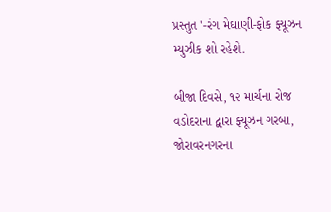પ્રસ્તુત '-રંગ મેઘાણી-ફોક ફ્યૂઝન મ્યુઝીક શો રહેશે.

બીજા દિવસે, ૧૨ માર્ચના રોજ વડોદરાના દ્વારા ફ્યૂઝન ગરબા, જોરાવરનગરના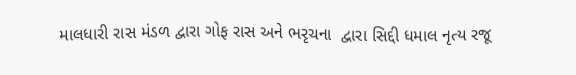માલધારી રાસ મંડળ દ્વારા ગોફ રાસ અને ભરૃચના  દ્વારા સિદ્દી ધમાલ નૃત્ય રજૂ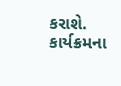કરાશે. કાર્યક્રમના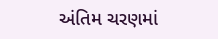અંતિમ ચરણમાં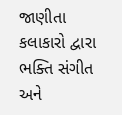જાણીતા કલાકારો દ્વારા ભક્તિ સંગીત અને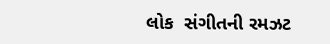લોક  સંગીતની રમઝટ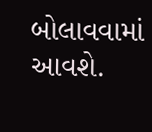બોલાવવામાં આવશે.